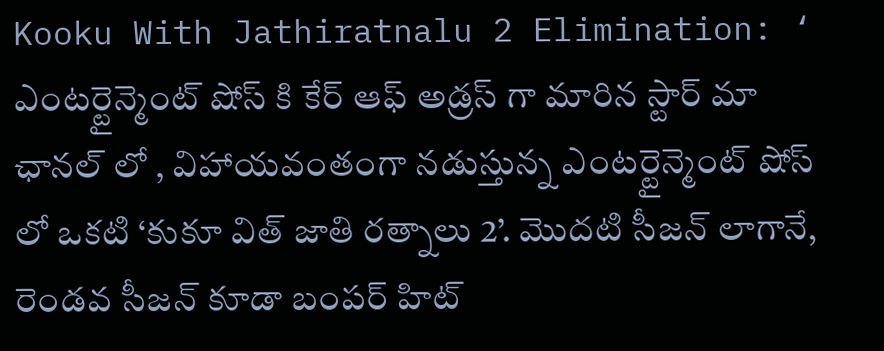Kooku With Jathiratnalu 2 Elimination: ‘ ఎంటర్టైన్మెంట్ షోస్ కి కేర్ ఆఫ్ అడ్రస్ గా మారిన స్టార్ మా ఛానల్ లో , విహాయవంతంగా నడుస్తున్న ఎంటర్టైన్మెంట్ షోస్ లో ఒకటి ‘కుకూ విత్ జాతి రత్నాలు 2’. మొదటి సీజన్ లాగానే, రెండవ సీజన్ కూడా బంపర్ హిట్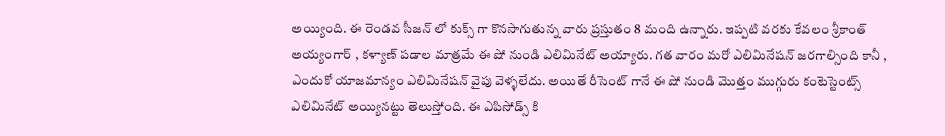అయ్యింది. ఈ రెండవ సీజన్ లో కుక్స్ గా కొనసాగుతున్న వారు ప్రస్తుతం 8 మంది ఉన్నారు. ఇప్పటి వరకు కేవలం శ్రీకాంత్ అయ్యంగార్ , కళ్యాణ్ పడాల మాత్రమే ఈ షో నుండి ఎలిమినేట్ అయ్యారు. గత వారం మరో ఎలిమినేషన్ జరగాల్సింది కానీ , ఎందుకో యాజమాన్యం ఎలిమినేషన్ వైపు వెళ్ళలేదు. అయితే రీసెంట్ గానే ఈ షో నుండి మొత్తం ముగ్గురు కంటెస్టెంట్స్ ఎలిమినేట్ అయ్యినట్టు తెలుస్తోంది. ఈ ఎపిసోడ్స్ కి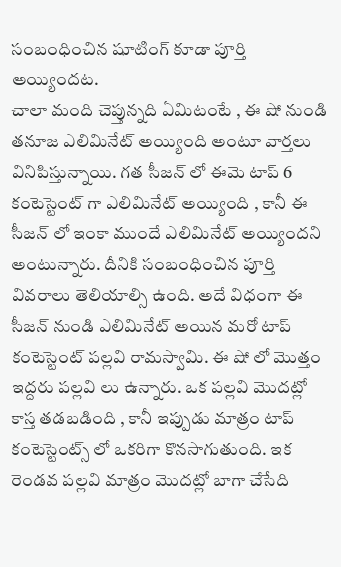సంబంధించిన షూటింగ్ కూడా పూర్తి అయ్యిందట.
చాలా మంది చెప్తున్నది ఏమిటంటే , ఈ షో నుండి తనూజ ఎలిమినేట్ అయ్యింది అంటూ వార్తలు వినిపిస్తున్నాయి. గత సీజన్ లో ఈమె టాప్ 6 కంటెస్టెంట్ గా ఎలిమినేట్ అయ్యింది , కానీ ఈ సీజన్ లో ఇంకా ముందే ఎలిమినేట్ అయ్యిందని అంటున్నారు. దీనికి సంబంధించిన పూర్తి వివరాలు తెలియాల్సి ఉంది. అదే విధంగా ఈ సీజన్ నుండి ఎలిమినేట్ అయిన మరో టాప్ కంటెస్టెంట్ పల్లవి రామస్వామి. ఈ షో లో మొత్తం ఇద్దరు పల్లవి లు ఉన్నారు. ఒక పల్లవి మొదట్లో కాస్త తడబడింది , కానీ ఇప్పుడు మాత్రం టాప్ కంటెస్టెంట్స్ లో ఒకరిగా కొనసాగుతుంది. ఇక రెండవ పల్లవి మాత్రం మొదట్లో బాగా చేసేది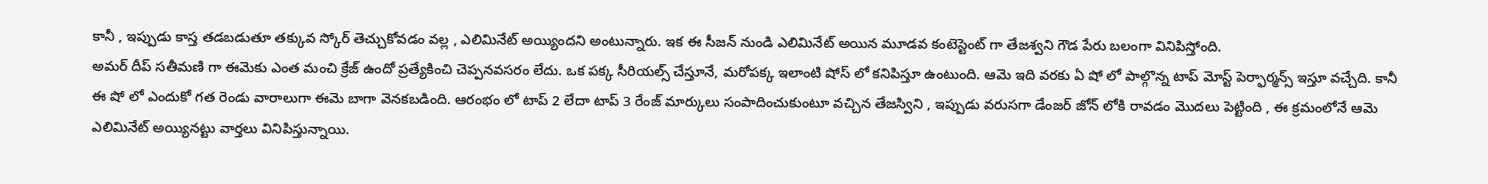కానీ , ఇప్పుడు కాస్త తడబడుతూ తక్కువ స్కోర్ తెచ్చుకోవడం వల్ల , ఎలిమినేట్ అయ్యిందని అంటున్నారు. ఇక ఈ సీజన్ నుండి ఎలిమినేట్ అయిన మూడవ కంటెస్టెంట్ గా తేజశ్వని గౌడ పేరు బలంగా వినిపిస్తోంది.
అమర్ దీప్ సతీమణి గా ఈమెకు ఎంత మంచి క్రేజ్ ఉందో ప్రత్యేకించి చెప్పనవసరం లేదు. ఒక పక్క సీరియల్స్ చేస్తూనే, మరోపక్క ఇలాంటి షోస్ లో కనిపిస్తూ ఉంటుంది. ఆమె ఇది వరకు ఏ షో లో పాల్గొన్న టాప్ మోస్ట్ పెర్ఫార్మన్స్ ఇస్తూ వచ్చేది. కానీ ఈ షో లో ఎందుకో గత రెండు వారాలుగా ఈమె బాగా వెనకబడింది. ఆరంభం లో టాప్ 2 లేదా టాప్ 3 రేంజ్ మార్కులు సంపాదించుకుంటూ వచ్చిన తేజస్విని , ఇప్పుడు వరుసగా డేంజర్ జోన్ లోకి రావడం మొదలు పెట్టింది , ఈ క్రమంలోనే ఆమె ఎలిమినేట్ అయ్యినట్టు వార్తలు వినిపిస్తున్నాయి.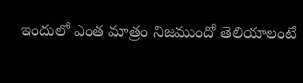ఇందులో ఎంత మాత్రం నిజముందో తెలియాలంటే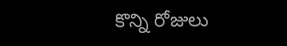కొన్ని రోజులు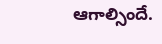ఆగాల్సిందే.